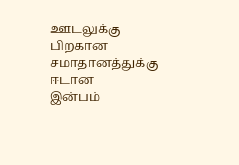ஊடலுக்கு பிறகான
சமாதானத்துக்கு
ஈடான
இன்பம்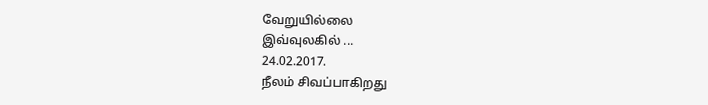வேறுயில்லை
இவ்வுலகில் ...
24.02.2017.
நீலம் சிவப்பாகிறது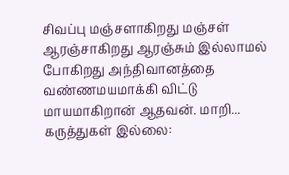சிவப்பு மஞ்சளாகிறது மஞ்சள் ஆரஞ்சாகிறது ஆரஞ்சும் இல்லாமல் போகிறது அந்திவானத்தை வண்ணமயமாக்கி விட்டு மாயமாகிறான் ஆதவன். மாறி...
கருத்துகள் இல்லை: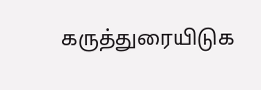கருத்துரையிடுக